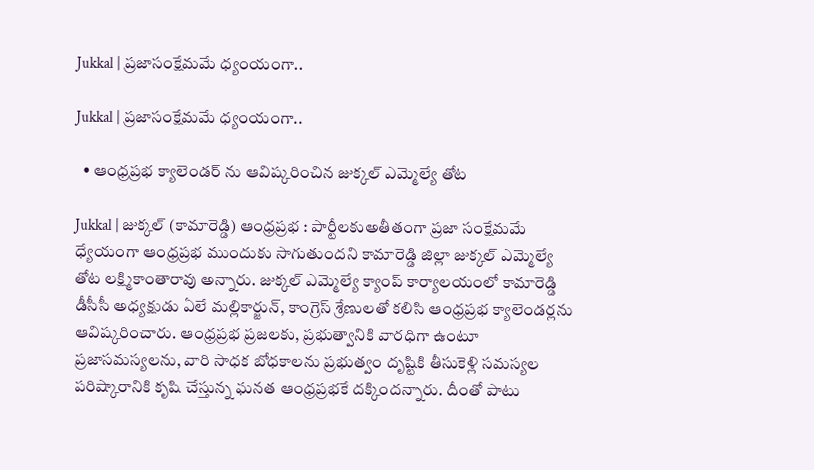Jukkal | ప్రజాసంక్షేమమే ధ్యంయంగా..

Jukkal | ప్రజాసంక్షేమమే ధ్యంయంగా..

  • ఆంధ్రప్రభ క్యాలెండర్ ను ఆవిష్కరించిన జుక్కల్ ఎమ్మెల్యే తోట

Jukkal | జుక్కల్ (కామారెడ్డి) ఆంధ్రప్రభ : పార్టీలకుఅతీతంగా ప్రజా సంక్షేమమే ధ్యేయంగా ఆంధ్రప్రభ ముందుకు సాగుతుందని కామారెడ్డి జిల్లా జుక్కల్ ఎమ్మెల్యే తోట లక్ష్మికాంతారావు అన్నారు. జుక్కల్ ఎమ్మెల్యే క్యాంప్ కార్యాలయంలో కామారెడ్డి డీసీసీ అధ్యక్షుడు ఏలే మల్లికార్జున్, కాంగ్రెస్ శ్రేణులతో కలిసి ఆంధ్రప్రభ క్యాలెండర్లను ఆవిష్కరించారు. ఆంధ్రప్రభ ప్రజలకు, ప్రభుత్వానికి వారధిగా ఉంటూ ప్రజాసమస్యలను, వారి సాధక బోధకాలను ప్రభుత్వం దృష్టికి తీసుకెళ్లి సమస్యల పరిష్కారానికి కృషి చేస్తున్న ఘనత ఆంధ్రప్రభకే దక్కిందన్నారు. దీంతో పాటు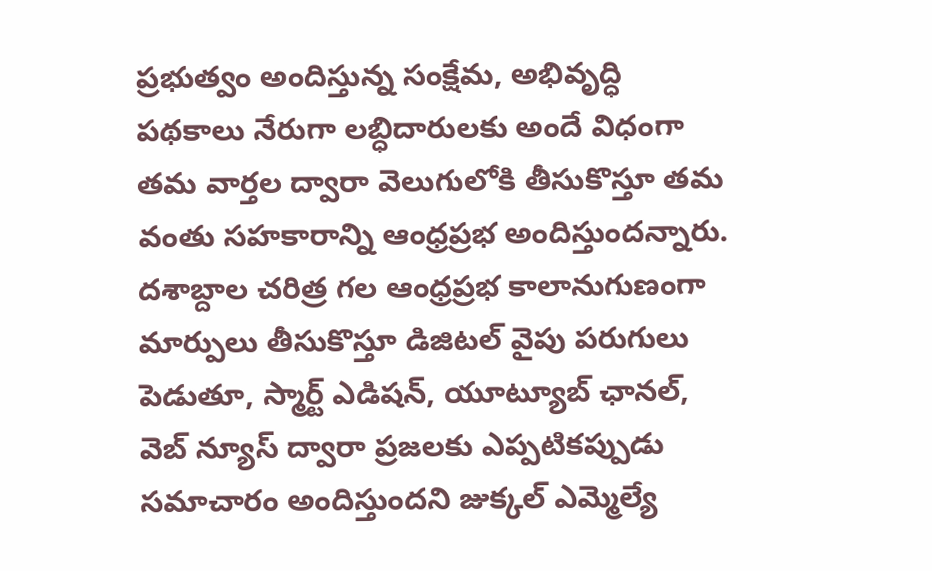ప్రభుత్వం అందిస్తున్న సంక్షేమ, అభివృద్ధి పథకాలు నేరుగా లబ్ధిదారులకు అందే విధంగా తమ వార్తల ద్వారా వెలుగులోకి తీసుకొస్తూ తమ వంతు సహకారాన్ని ఆంధ్రప్రభ అందిస్తుందన్నారు. దశాబ్దాల చరిత్ర గల ఆంధ్రప్రభ కాలానుగుణంగా మార్పులు తీసుకొస్తూ డిజిటల్ వైపు పరుగులు పెడుతూ, స్మార్ట్ ఎడిషన్, యూట్యూబ్ ఛానల్, వెబ్ న్యూస్ ద్వారా ప్రజలకు ఎప్పటికప్పుడు సమాచారం అందిస్తుందని జుక్కల్ ఎమ్మెల్యే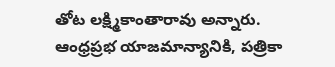తోట లక్ష్మికాంతారావు అన్నారు. ఆంధ్రప్రభ యాజమాన్యానికి, పత్రికా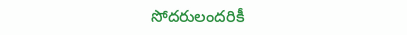సోదరులందరికీ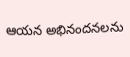ఆయన అభినందనలను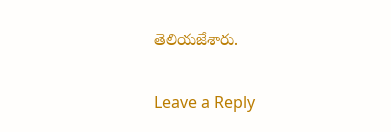తెలియజేశారు.

Leave a Reply